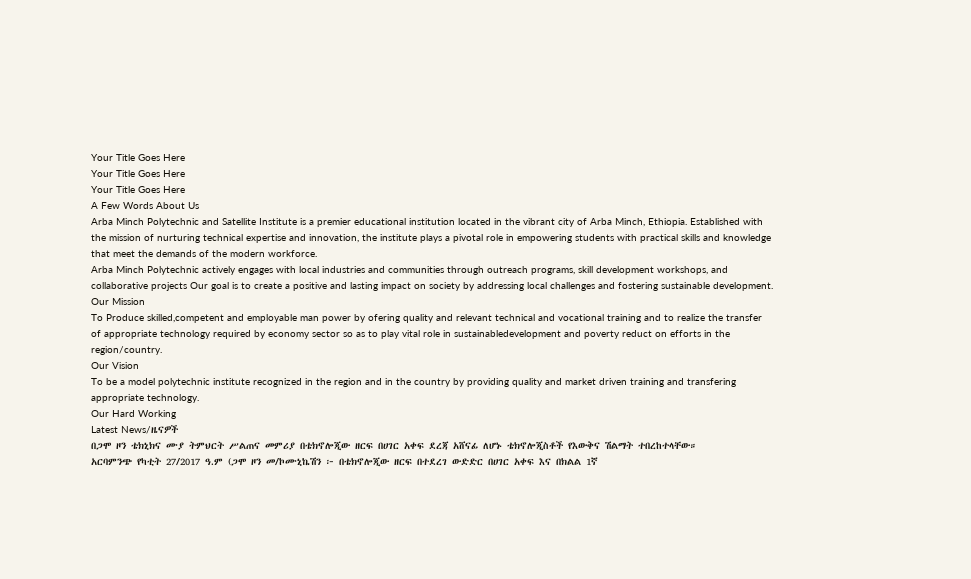Your Title Goes Here
Your Title Goes Here
Your Title Goes Here
A Few Words About Us
Arba Minch Polytechnic and Satellite Institute is a premier educational institution located in the vibrant city of Arba Minch, Ethiopia. Established with the mission of nurturing technical expertise and innovation, the institute plays a pivotal role in empowering students with practical skills and knowledge that meet the demands of the modern workforce.
Arba Minch Polytechnic actively engages with local industries and communities through outreach programs, skill development workshops, and collaborative projects Our goal is to create a positive and lasting impact on society by addressing local challenges and fostering sustainable development.
Our Mission
To Produce skilled,competent and employable man power by ofering quality and relevant technical and vocational training and to realize the transfer of appropriate technology required by economy sector so as to play vital role in sustainabledevelopment and poverty reduct on efforts in the region/country.
Our Vision
To be a model polytechnic institute recognized in the region and in the country by providing quality and market driven training and transfering appropriate technology.
Our Hard Working
Latest News/ዜናዎች
በጋሞ ዞን ቴክኒክና ሙያ ትምህርት ሥልጠና መምሪያ በቴክኖሎጂው ዘርፍ በሀገር አቀፍ ደረጃ አሸናፊ ለሆኑ ቴክኖሎጂስቶች የእውቅና ሽልማት ተበረከተላቸው።
አርባምንጭ የካቲት 27/2017 ዓ.ም (ጋሞ ዞን መ/ኮሙኒኬሽን ፦ በቴክኖሎጂው ዘርፍ በተደረገ ውድድር በሀገር አቀፍ እና በክልል 1ኛ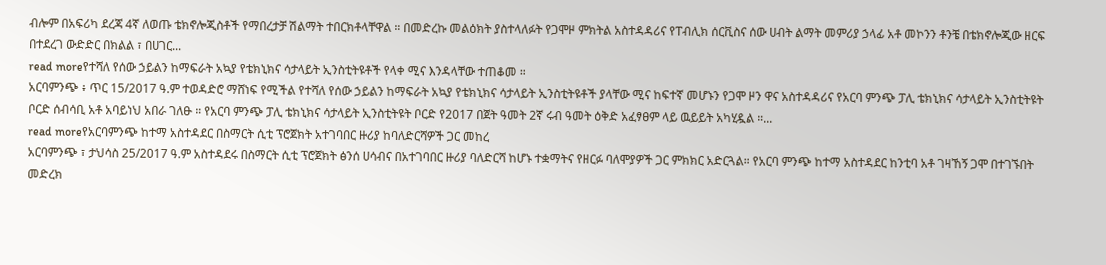ብሎም በአፍሪካ ደረጃ 4ኛ ለወጡ ቴክኖሎጂስቶች የማበረታቻ ሽልማት ተበርክቶላቸዋል ። በመድረኩ መልዕክት ያስተላለፉት የጋሞዞ ምክትል አስተዳዳሪና የፐብሊክ ሰርቪስና ሰው ሀብት ልማት መምሪያ ኃላፊ አቶ መኮንን ቶንቼ በቴክኖሎጂው ዘርፍ በተደረገ ውድድር በክልል ፣ በሀገር...
read moreየተሻለ የሰው ኃይልን ከማፍራት አኳያ የቴክኒክና ሳታላይት ኢንስቲትዩቶች የላቀ ሚና እንዳላቸው ተጠቆመ ።
አርባምንጭ ፥ ጥር 15/2017 ዓ.ም ተወዳድሮ ማሸነፍ የሚችል የተሻለ የሰው ኃይልን ከማፍራት አኳያ የቴክኒክና ሳታላይት ኢንስቲትዩቶች ያላቸው ሚና ከፍተኛ መሆኑን የጋሞ ዞን ዋና አስተዳዳሪና የአርባ ምንጭ ፓሊ ቴክኒክና ሳታላይት ኢንስቲትዩት ቦርድ ሰብሳቢ አቶ አባይነህ አበራ ገለፁ ። የአርባ ምንጭ ፓሊ ቴክኒክና ሳታላይት ኢንስቲትዩት ቦርድ የ2017 በጀት ዓመት 2ኛ ሩብ ዓመት ዕቅድ አፈፃፀም ላይ ዉይይት አካሂዷል ።...
read moreየአርባምንጭ ከተማ አስተዳደር በስማርት ሲቲ ፕሮጀክት አተገባበር ዙሪያ ከባለድርሻዎች ጋር መከረ
አርባምንጭ ፣ ታህሳስ 25/2017 ዓ.ም አስተዳደሩ በስማርት ሲቲ ፕሮጀክት ፅንሰ ሀሳብና በአተገባበር ዙሪያ ባለድርሻ ከሆኑ ተቋማትና የዘርፉ ባለሞያዎች ጋር ምክክር አድርጓል። የአርባ ምንጭ ከተማ አስተዳደር ከንቲባ አቶ ገዛኸኝ ጋሞ በተገኙበት መድረክ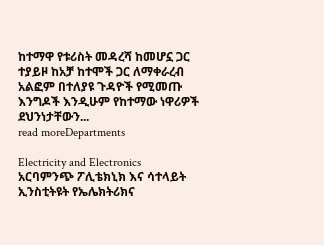ከተማዋ የቱሪስት መዳረሻ ከመሆኗ ጋር ተያይዞ ከአቻ ከተሞች ጋር ለማቀራረብ አልፎም በተለያዩ ጉዳዮች የሚመጡ እንግዶች እንዲሁም የከተማው ነዋሪዎች ደህንነታቸውን...
read moreDepartments

Electricity and Electronics
አርባምንጭ ፖሊቴክኒክ እና ሳተላይት ኢንስቲትዩት የኤሌክትሪክና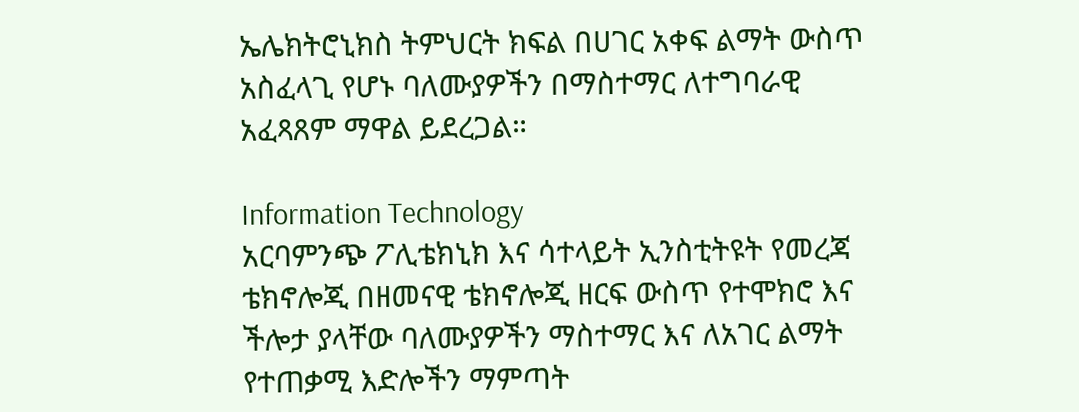ኤሌክትሮኒክስ ትምህርት ክፍል በሀገር አቀፍ ልማት ውስጥ አስፈላጊ የሆኑ ባለሙያዎችን በማስተማር ለተግባራዊ አፈጻጸም ማዋል ይደረጋል።

Information Technology
አርባምንጭ ፖሊቴክኒክ እና ሳተላይት ኢንስቲትዩት የመረጃ ቴክኖሎጂ በዘመናዊ ቴክኖሎጂ ዘርፍ ውስጥ የተሞክሮ እና ችሎታ ያላቸው ባለሙያዎችን ማስተማር እና ለአገር ልማት የተጠቃሚ እድሎችን ማምጣት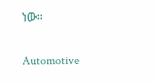ነው።

Automotive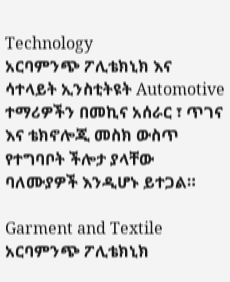Technology
አርባምንጭ ፖሊቴክኒክ እና ሳተላይት ኢንስቲትዩት Automotive ተማሪዎችን በመኪና አሰራር ፣ ጥገና እና ቴክኖሎጂ መስክ ውስጥ የተግባቦት ችሎታ ያላቸው ባለሙያዎች እንዲሆኑ ይተጋል።

Garment and Textile
አርባምንጭ ፖሊቴክኒክ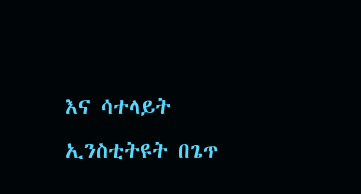እና ሳተላይት ኢንስቲትዩት በጌጥ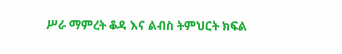ሥራ ማምረት ቆዳ እና ልብስ ትምህርት ክፍል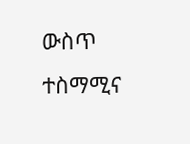ውስጥ ተስማሚና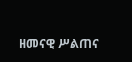ዘመናዊ ሥልጠና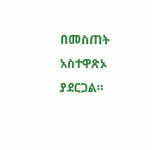በመስጠት አስተዋጽኦ ያደርጋል።